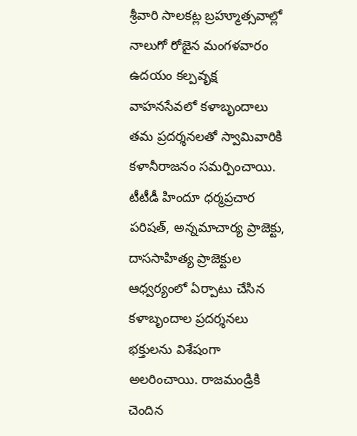శ్రీవారి సాలకట్ల బ్రహ్మూత్సవాల్లో నాలుగో రోజైన మంగళవారం ఉదయం కల్పవృక్ష వాహనసేవలో కళాబృందాలు తమ ప్రదర్శనలతో స్వామివారికి కళానీరాజనం సమర్పించాయి. టీటీడీ హిందూ ధర్మప్రచార పరిషత్, అన్నమాచార్య ప్రాజెక్టు, దాససాహిత్య ప్రాజెక్టుల ఆధ్వర్యంలో ఏర్పాటు చేసిన కళాబృందాల ప్రదర్శనలు భక్తులను విశేషంగా అలరించాయి. రాజమండ్రికి చెందిన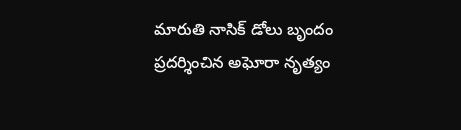మారుతి నాసిక్ డోలు బృందం ప్రదర్శించిన అఘోరా నృత్యం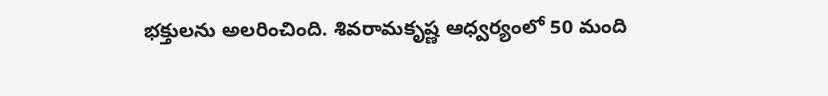భక్తులను అలరించింది. శివరామకృష్ణ ఆధ్వర్యంలో 50 మంది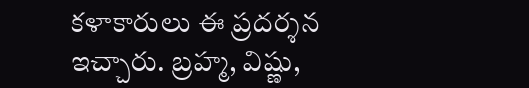కళాకారులు ఈ ప్రదర్శన ఇచ్చారు. బ్రహ్మ, విష్ణు,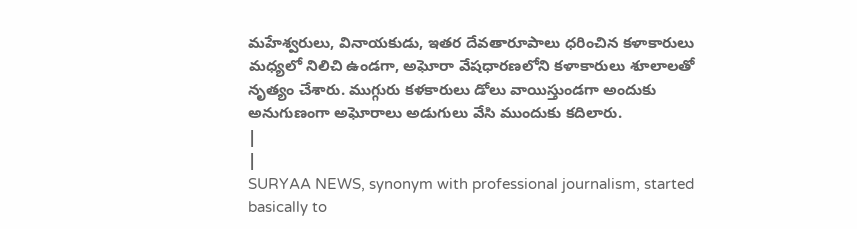మహేశ్వరులు, వినాయకుడు, ఇతర దేవతారూపాలు ధరించిన కళాకారులు మధ్యలో నిలిచి ఉండగా, అఘోరా వేషధారణలోని కళాకారులు శూలాలతో నృత్యం చేశారు. ముగ్గురు కళకారులు డోలు వాయిస్తుండగా అందుకు అనుగుణంగా అఘోరాలు అడుగులు వేసి ముందుకు కదిలారు.
|
|
SURYAA NEWS, synonym with professional journalism, started basically to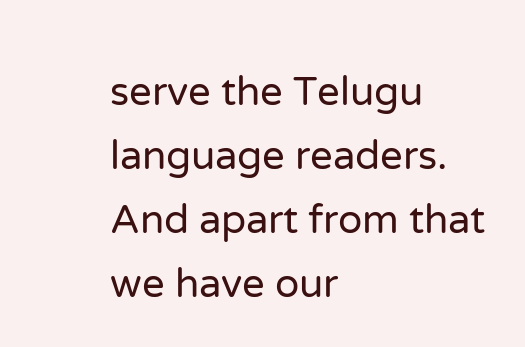serve the Telugu language readers. And apart from that we have our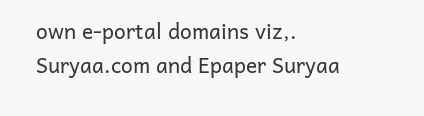own e-portal domains viz,. Suryaa.com and Epaper Suryaa